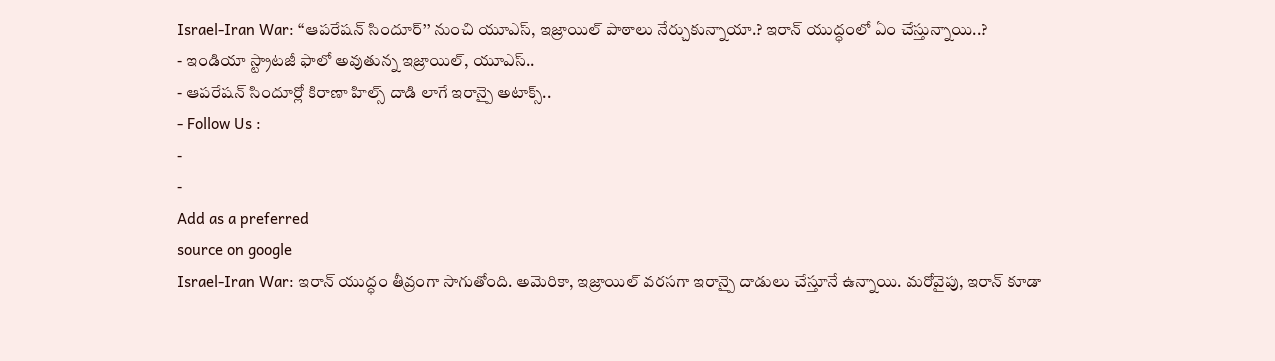Israel-Iran War: ‘‘ఆపరేషన్ సిందూర్’’ నుంచి యూఎస్, ఇజ్రాయిల్ పాఠాలు నేర్చుకున్నాయా.? ఇరాన్ యుద్ధంలో ఏం చేస్తున్నాయి..?
- ఇండియా స్ట్రాటజీ ఫాలో అవుతున్న ఇజ్రాయిల్, యూఎస్..
- ఆపరేషన్ సిందూర్లో కిరాణా హిల్స్ దాడి లాగే ఇరాన్పై అటాక్స్..
- Follow Us :
-
-
Add as a preferred
source on google
Israel-Iran War: ఇరాన్ యుద్ధం తీవ్రంగా సాగుతోంది. అమెరికా, ఇజ్రాయిల్ వరసగా ఇరాన్పై దాడులు చేస్తూనే ఉన్నాయి. మరోవైపు, ఇరాన్ కూడా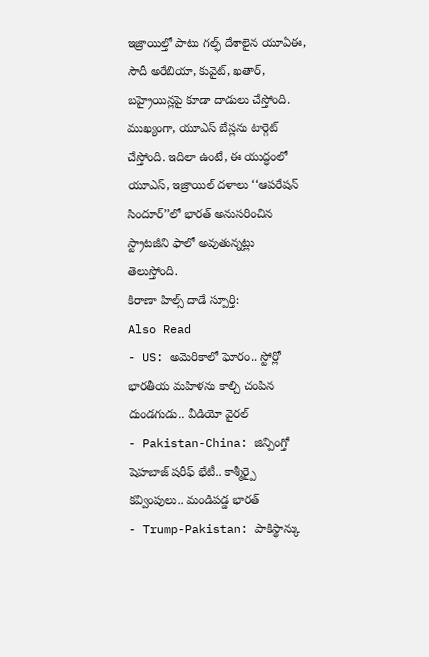ఇజ్రాయిల్తో పాటు గల్ఫ్ దేశాలైన యూఏఈ, సౌదీ అరేబియా, కువైట్, ఖతార్, బహ్రైయిన్లపై కూడా దాడులు చేస్తోంది. ముఖ్యంగా, యూఎస్ బేస్లను టార్గెట్ చేస్తోంది. ఇదిలా ఉంటే, ఈ యుద్ధంలో యూఎస్, ఇజ్రాయిల్ దళాలు ‘‘ఆపరేషన్ సిందూర్’’లో భారత్ అనుసరించిన స్ట్రాటజీని ఫాలో అవుతున్నట్లు తెలుస్తోంది.
కిరాణా హిల్స్ దాడే స్పూర్తి:
Also Read
- US: అమెరికాలో ఘోరం.. స్టోర్లో భారతీయ మహిళను కాల్చి చంపిన దుండగుడు.. వీడియో వైరల్
- Pakistan-China: జిన్పింగ్తో షెహబాజ్ షరీఫ్ భేటీ.. కాశ్మీర్పై కవ్వింపులు.. మండిపడ్డ భారత్
- Trump-Pakistan: పాకిస్థాన్కు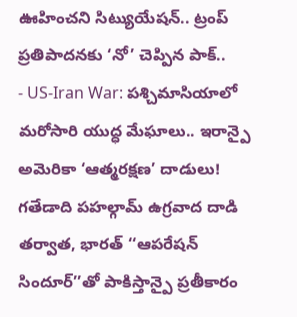ఊహించని సిట్యుయేషన్.. ట్రంప్ ప్రతిపాదనకు ‘నో’ చెప్పిన పాక్..
- US-Iran War: పశ్చిమాసియాలో మరోసారి యుద్ధ మేఘాలు.. ఇరాన్పై అమెరికా ‘ఆత్మరక్షణ’ దాడులు!
గతేడాది పహల్గామ్ ఉగ్రవాద దాడి తర్వాత, భారత్ ‘‘ఆపరేషన్ సిందూర్’’తో పాకిస్తాన్పై ప్రతీకారం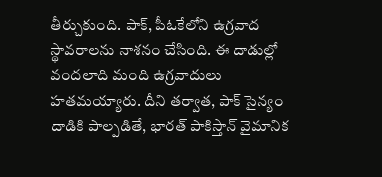తీర్చుకుంది. పాక్, పీఓకేలోని ఉగ్రవాద స్థావరాలను నాశనం చేసింది. ఈ దాడుల్లో వందలాది మంది ఉగ్రవాదులు హతమయ్యారు. దీని తర్వాత, పాక్ సైన్యం దాడికి పాల్పడితే, భారత్ పాకిస్తాన్ వైమానిక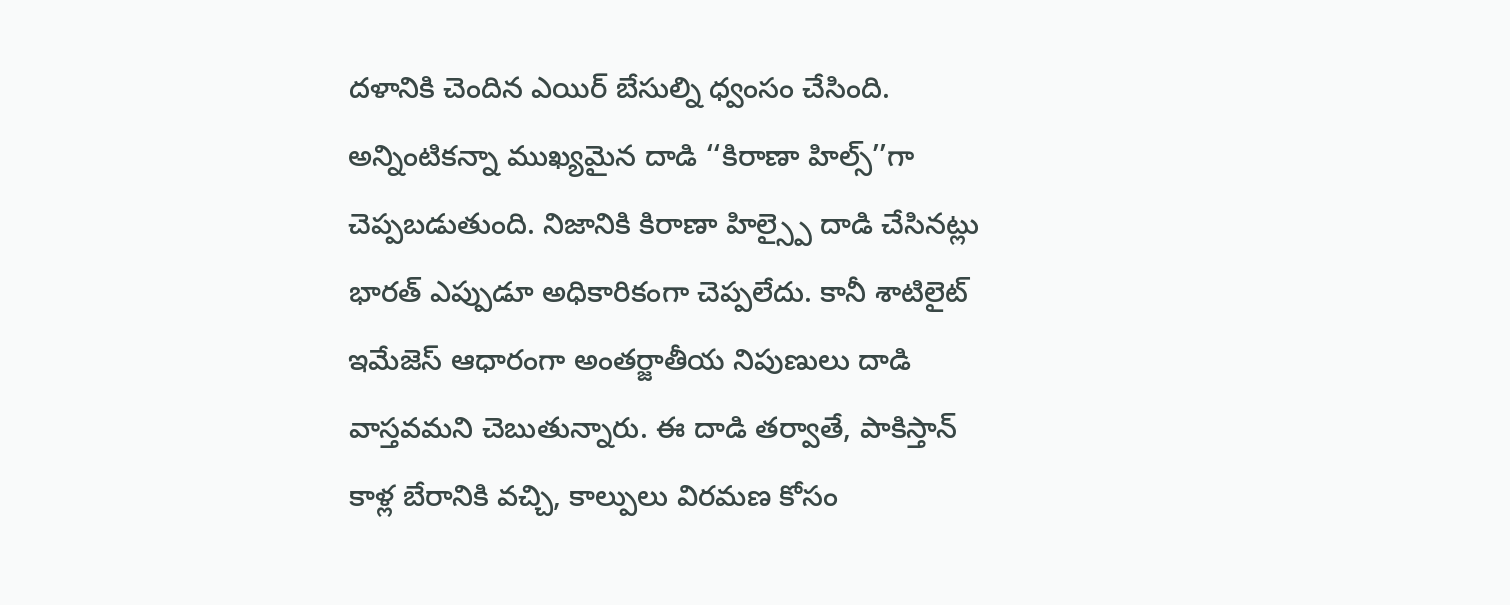దళానికి చెందిన ఎయిర్ బేసుల్ని ధ్వంసం చేసింది.
అన్నింటికన్నా ముఖ్యమైన దాడి ‘‘కిరాణా హిల్స్’’గా చెప్పబడుతుంది. నిజానికి కిరాణా హిల్స్పై దాడి చేసినట్లు భారత్ ఎప్పుడూ అధికారికంగా చెప్పలేదు. కానీ శాటిలైట్ ఇమేజెస్ ఆధారంగా అంతర్జాతీయ నిపుణులు దాడి వాస్తవమని చెబుతున్నారు. ఈ దాడి తర్వాతే, పాకిస్తాన్ కాళ్ల బేరానికి వచ్చి, కాల్పులు విరమణ కోసం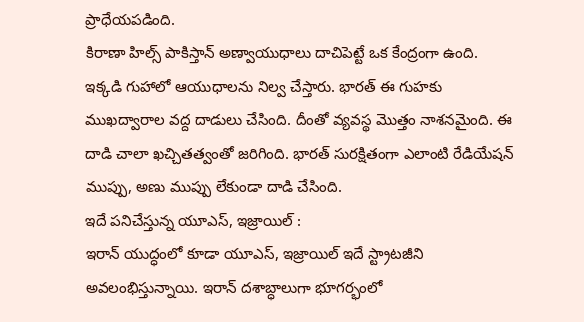ప్రాధేయపడింది.
కిరాణా హిల్స్ పాకిస్తాన్ అణ్వాయుధాలు దాచిపెట్టే ఒక కేంద్రంగా ఉంది. ఇక్కడి గుహాలో ఆయుధాలను నిల్వ చేస్తారు. భారత్ ఈ గుహకు ముఖద్వారాల వద్ద దాడులు చేసింది. దీంతో వ్యవస్థ మొత్తం నాశనమైంది. ఈ దాడి చాలా ఖచ్చితత్వంతో జరిగింది. భారత్ సురక్షితంగా ఎలాంటి రేడియేషన్ ముప్పు, అణు ముప్పు లేకుండా దాడి చేసింది.
ఇదే పనిచేస్తున్న యూఎస్, ఇజ్రాయిల్ :
ఇరాన్ యుద్ధంలో కూడా యూఎస్, ఇజ్రాయిల్ ఇదే స్ట్రాటజీని అవలంభిస్తున్నాయి. ఇరాన్ దశాబ్ధాలుగా భూగర్భంలో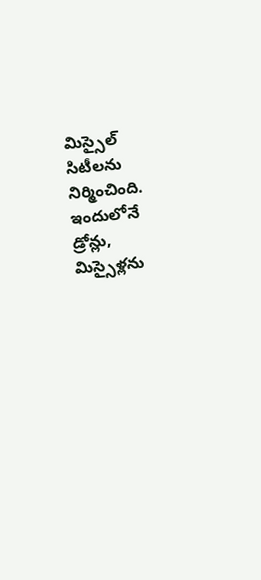మిస్సైల్ సిటీలను నిర్మించింది. ఇందులోనే డ్రోన్లు, మిస్సైళ్లను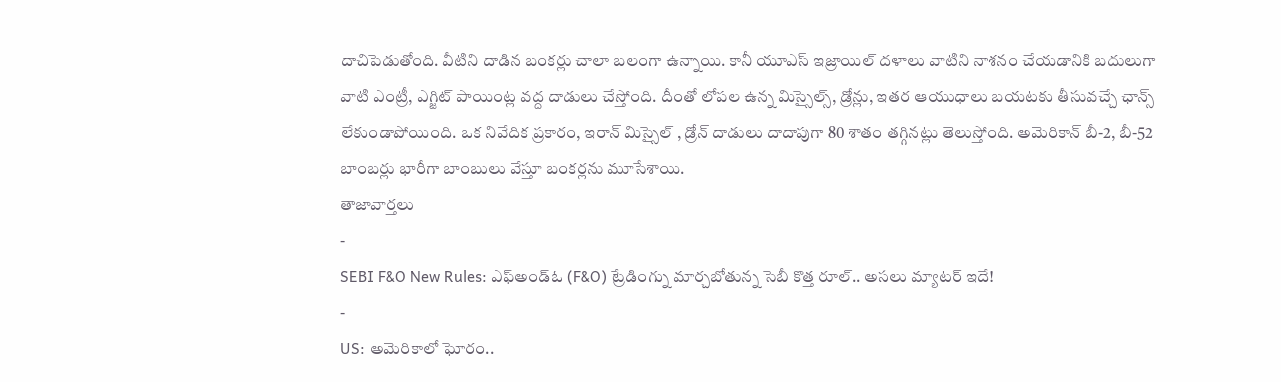దాచిపెడుతోంది. వీటిని దాడిన బంకర్లు చాలా బలంగా ఉన్నాయి. కానీ యూఎస్ ఇజ్రాయిల్ దళాలు వాటిని నాశనం చేయడానికి బదులుగా వాటి ఎంట్రీ, ఎగ్జిట్ పాయింట్ల వద్ద దాడులు చేస్తోంది. దీంతో లోపల ఉన్న మిస్సైల్స్, డ్రోన్లు, ఇతర ఆయుధాలు బయటకు తీసువచ్చే ఛాన్స్ లేకుండాపోయింది. ఒక నివేదిక ప్రకారం, ఇరాన్ మిస్సైల్ , డ్రోన్ దాడులు దాదాపుగా 80 శాతం తగ్గినట్లు తెలుస్తోంది. అమెరికాన్ బీ-2, బీ-52 బాంబర్లు భారీగా బాంబులు వేస్తూ బంకర్లను మూసేశాయి.
తాజావార్తలు
-
SEBI F&O New Rules: ఎఫ్అండ్ఓ (F&O) ట్రేడింగ్ను మార్చబోతున్న సెబీ కొత్త రూల్.. అసలు మ్యాటర్ ఇదే!
-
US: అమెరికాలో ఘోరం..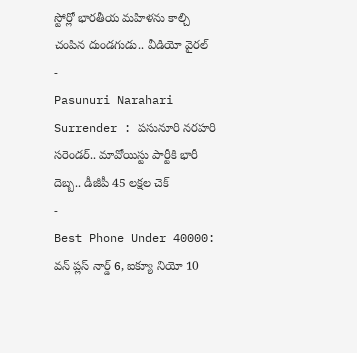స్టోర్లో భారతీయ మహిళను కాల్చి చంపిన దుండగుడు.. వీడియో వైరల్
-
Pasunuri Narahari Surrender : పసునూరి నరహరి సరెండర్.. మావోయిస్టు పార్టీకి భారీ దెబ్బ.. డీజీపీ 45 లక్షల చెక్
-
Best Phone Under 40000: వన్ ప్లస్ నార్డ్ 6, ఐక్యూ నియో 10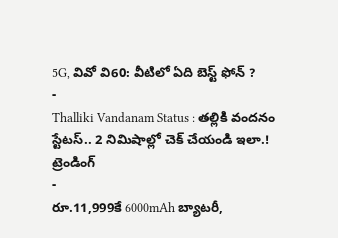5G, వివో వి60: వీటిలో ఏది బెస్ట్ ఫోన్ ?
-
Thalliki Vandanam Status : తల్లికి వందనం స్టేటస్.. 2 నిమిషాల్లో చెక్ చేయండి ఇలా.!
ట్రెండింగ్
-
రూ.11,999కే 6000mAh బ్యాటరీ,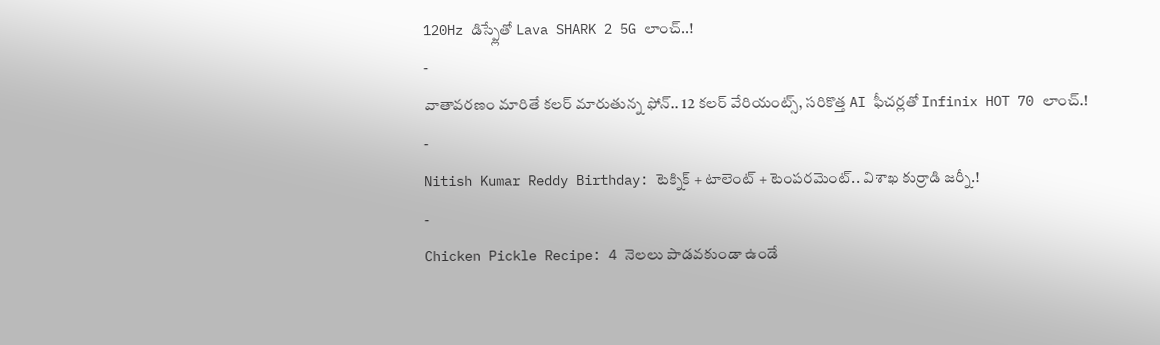120Hz డిస్ప్లేతో Lava SHARK 2 5G లాంచ్..!
-
వాతావరణం మారితే కలర్ మారుతున్న ఫోన్.. 12 కలర్ వేరియంట్స్, సరికొత్త AI ఫీచర్లతో Infinix HOT 70 లాంచ్.!
-
Nitish Kumar Reddy Birthday: టెక్నిక్ + టాలెంట్ + టెంపరమెంట్.. విశాఖ కుర్రాడి జర్నీ.!
-
Chicken Pickle Recipe: 4 నెలలు పాడవకుండా ఉండే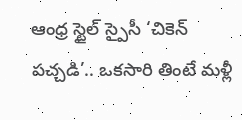ఆంధ్ర స్టైల్ స్పైసీ ‘చికెన్ పచ్చడి’.. ఒకసారి తింటే మళ్లీ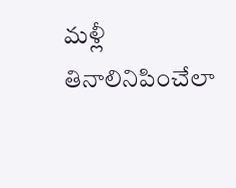మళ్లీ తినాలినిపించేలా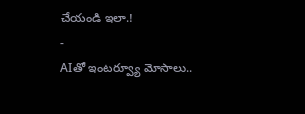చేయండి ఇలా.!
-
AIతో ఇంటర్వ్యూ మోసాలు..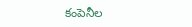కంపెనీల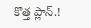కొత్త ప్లాన్.!